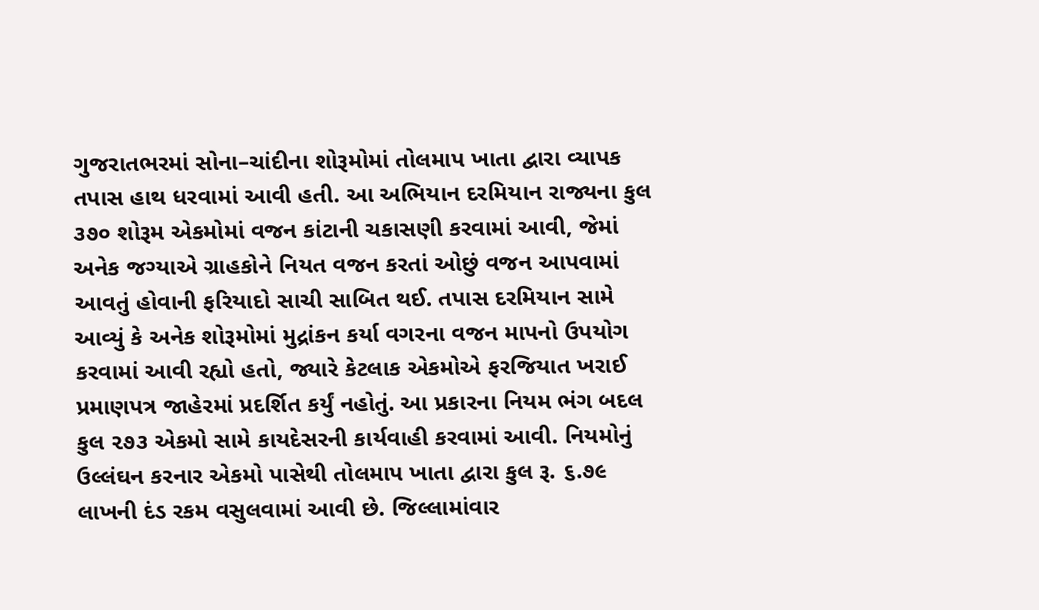ગુજરાતભરમાં સોના–ચાંદીના શોરૂમોમાં તોલમાપ ખાતા દ્વારા વ્યાપક તપાસ હાથ ધરવામાં આવી હતી. આ અભિયાન દરમિયાન રાજ્યના કુલ ૩૭૦ શોરૂમ એકમોમાં વજન કાંટાની ચકાસણી કરવામાં આવી, જેમાં અનેક જગ્યાએ ગ્રાહકોને નિયત વજન કરતાં ઓછું વજન આપવામાં આવતું હોવાની ફરિયાદો સાચી સાબિત થઈ. તપાસ દરમિયાન સામે આવ્યું કે અનેક શોરૂમોમાં મુદ્રાંકન કર્યા વગરના વજન માપનો ઉપયોગ કરવામાં આવી રહ્યો હતો, જ્યારે કેટલાક એકમોએ ફરજિયાત ખરાઈ પ્રમાણપત્ર જાહેરમાં પ્રદર્શિત કર્યું નહોતું. આ પ્રકારના નિયમ ભંગ બદલ કુલ ૨૭૩ એકમો સામે કાયદેસરની કાર્યવાહી કરવામાં આવી. નિયમોનું ઉલ્લંઘન કરનાર એકમો પાસેથી તોલમાપ ખાતા દ્વારા કુલ રૂ. ૬.૭૯ લાખની દંડ રકમ વસુલવામાં આવી છે. જિલ્લામાંવાર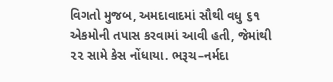વિગતો મુજબ, અમદાવાદમાં સૌથી વધુ ૬૧ એકમોની તપાસ કરવામાં આવી હતી, જેમાંથી ૨૨ સામે કેસ નોંધાયા. ભરૂચ–નર્મદા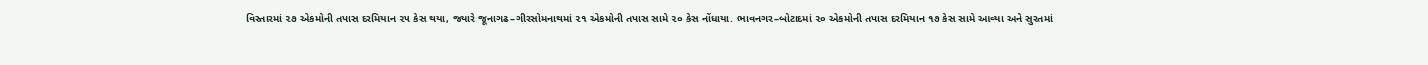વિસ્તારમાં ૨૭ એકમોની તપાસ દરમિયાન ૨૫ કેસ થયા, જ્યારે જૂનાગઢ–ગીરસોમનાથમાં ૨૧ એકમોની તપાસ સામે ૨૦ કેસ નોંધાયા. ભાવનગર–બોટાદમાં ૨૦ એકમોની તપાસ દરમિયાન ૧૭ કેસ સામે આવ્યા અને સુરતમાં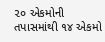૨૦ એકમોની તપાસમાંથી ૧૪ એકમો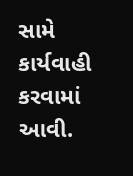સામે કાર્યવાહી કરવામાં આવી.